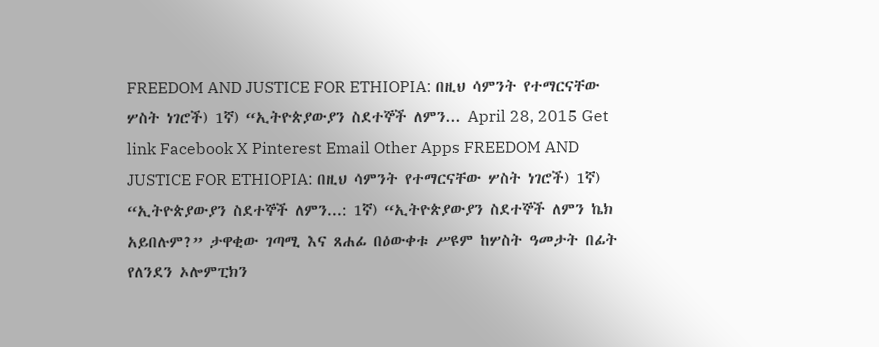FREEDOM AND JUSTICE FOR ETHIOPIA: በዚህ ሳምንት የተማርናቸው ሦስት ነገሮች) 1ኛ) “ኢትዮጵያውያን ስደተኞች ለምን... April 28, 2015 Get link Facebook X Pinterest Email Other Apps FREEDOM AND JUSTICE FOR ETHIOPIA: በዚህ ሳምንት የተማርናቸው ሦስት ነገሮች) 1ኛ) “ኢትዮጵያውያን ስደተኞች ለምን...: 1ኛ) “ኢትዮጵያውያን ስደተኞች ለምን ኬክ አይበሉም?” ታዋቂው ገጣሚ እና ጸሐፊ በዕውቀቱ ሥዩም ከሦስት ዓመታት በፊት የለንደን ኦሎምፒክን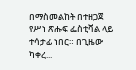በማስመልከት በተዘጋጀ የሥነ ጽሑፍ ፌስቲቫል ላይ ተሳታፊ ነበር። በጊዜው ካቀረ...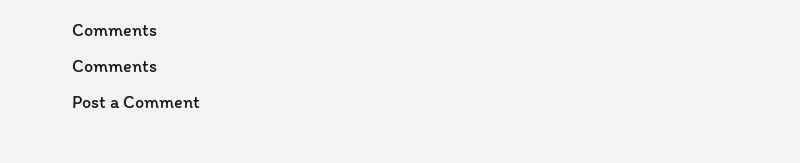Comments
Comments
Post a Comment